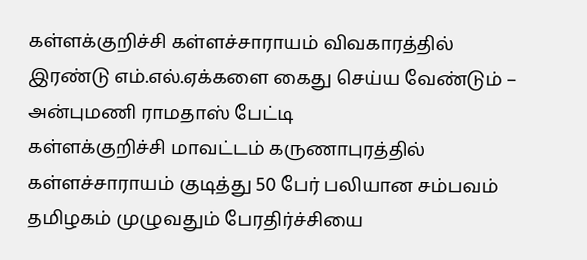கள்ளக்குறிச்சி கள்ளச்சாராயம் விவகாரத்தில் இரண்டு எம்.எல்.ஏக்களை கைது செய்ய வேண்டும் – அன்புமணி ராமதாஸ் பேட்டி
கள்ளக்குறிச்சி மாவட்டம் கருணாபுரத்தில் கள்ளச்சாராயம் குடித்து 50 பேர் பலியான சம்பவம் தமிழகம் முழுவதும் பேரதிர்ச்சியை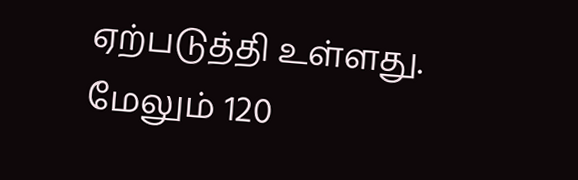ஏற்படுத்தி உள்ளது. மேலும் 120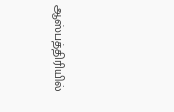ஆஸ்பத்திரியில்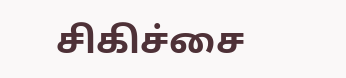சிகிச்சை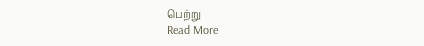பெற்று
Read More